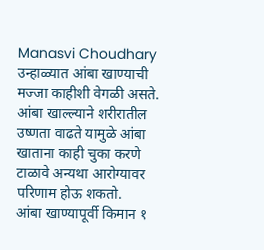Manasvi Choudhary
उन्हाळ्यात आंबा खाण्याची मज्जा काहीशी वेगळी असते.
आंबा खाल्ल्याने शरीरातील उष्णता वाढते यामुळे आंबा खाताना काही चुका करणे टाळावे अन्यथा आरोग्यावर परिणाम होऊ शकतो.
आंबा खाण्यापूर्वी किमान १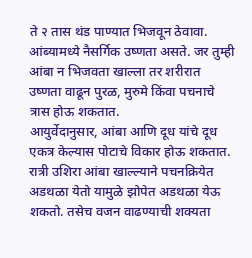ते २ तास थंड पाण्यात भिजवून ठेवावा. आंब्यामध्ये नैसर्गिक उष्णता असते. जर तुम्ही आंबा न भिजवता खाल्ला तर शरीरात उष्णता वाढून पुरळ, मुरुमे किंवा पचनाचे त्रास होऊ शकतात.
आयुर्वेदानुसार, आंबा आणि दूध यांचे दूध एकत्र केल्यास पोटाचे विकार होऊ शकतात.
रात्री उशिरा आंबा खाल्ल्याने पचनक्रियेत अडथळा येतो यामुळे झोपेत अडथळा येऊ शकतो. तसेच वजन वाढण्याची शक्यता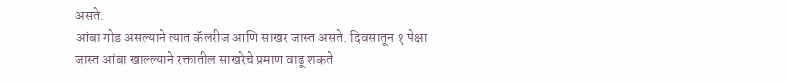असते.
आंबा गोड असल्याने त्यात कॅलरीज आणि साखर जास्त असते. दिवसातून १ पेक्षा जास्त आंबा खाल्ल्याने रक्तातील साखरेचे प्रमाण वाढू शकते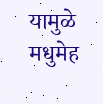यामुळे मधुमेह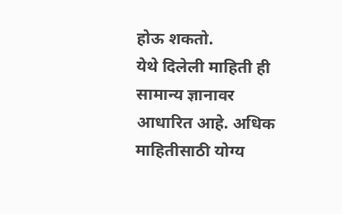होऊ शकतो.
येथे दिलेली माहिती ही सामान्य ज्ञानावर आधारित आहे. अधिक माहितीसाठी योग्य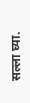सल्ला घ्या.